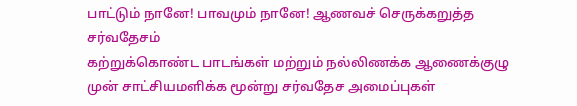பாட்டும் நானே! பாவமும் நானே! ஆணவச் செருக்கறுத்த சர்வதேசம்
கற்றுக்கொண்ட பாடங்கள் மற்றும் நல்லிணக்க ஆணைக்குழு முன் சாட்சியமளிக்க மூன்று சர்வதேச அமைப்புகள்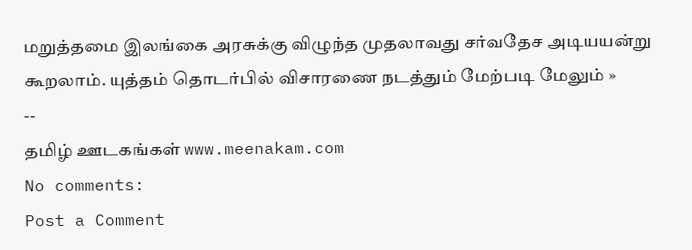மறுத்தமை இலங்கை அரசுக்கு விழுந்த முதலாவது சர்வதேச அடியயன்று கூறலாம். யுத்தம் தொடர்பில் விசாரணை நடத்தும் மேற்படி மேலும் »
--
தமிழ் ஊடகங்கள் www.meenakam.com
No comments:
Post a Comment